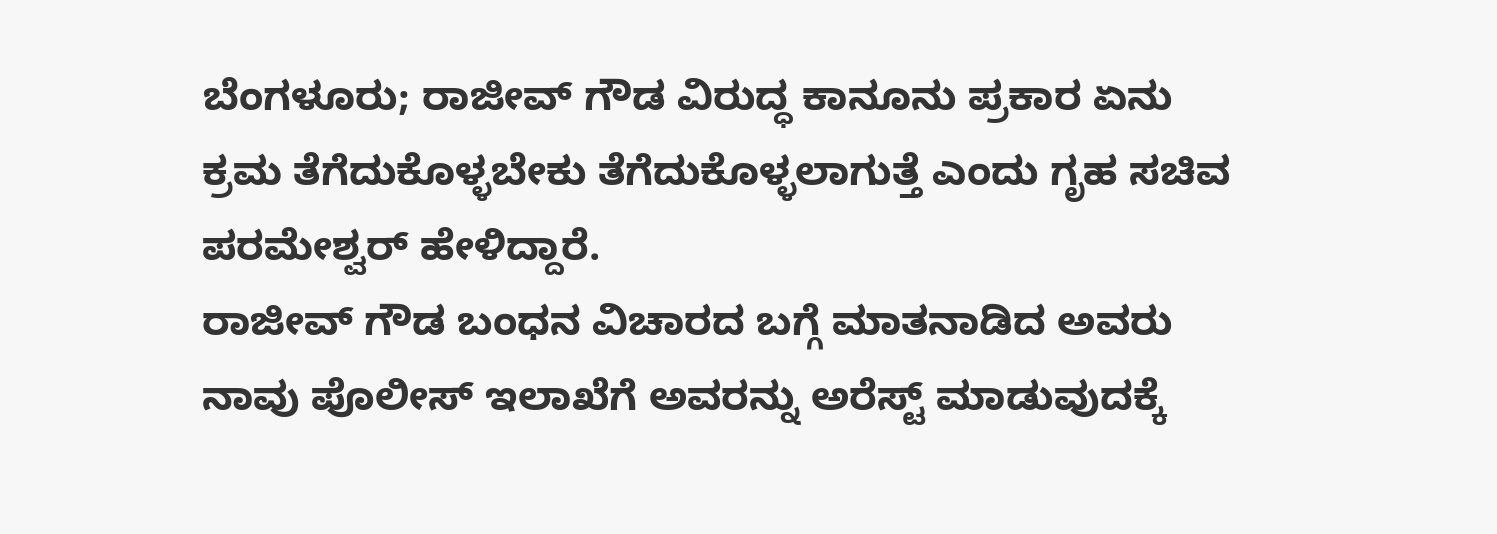ಬೆಂಗಳೂರು; ರಾಜೀವ್ ಗೌಡ ವಿರುದ್ಧ ಕಾನೂನು ಪ್ರಕಾರ ಏನು ಕ್ರಮ ತೆಗೆದುಕೊಳ್ಳಬೇಕು ತೆಗೆದುಕೊಳ್ಳಲಾಗುತ್ತೆ ಎಂದು ಗೃಹ ಸಚಿವ ಪರಮೇಶ್ವರ್ ಹೇಳಿದ್ದಾರೆ.
ರಾಜೀವ್ ಗೌಡ ಬಂಧನ ವಿಚಾರದ ಬಗ್ಗೆ ಮಾತನಾಡಿದ ಅವರು ನಾವು ಪೊಲೀಸ್ ಇಲಾಖೆಗೆ ಅವರನ್ನು ಅರೆಸ್ಟ್ ಮಾಡುವುದಕ್ಕೆ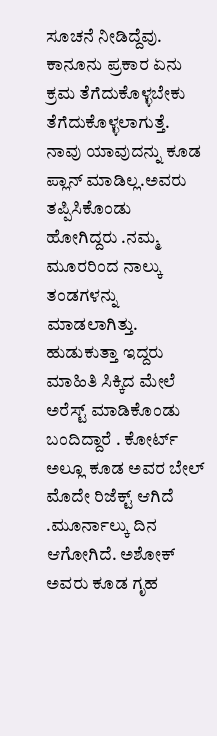ಸೂಚನೆ ನೀಡಿದ್ದೆವು. ಕಾನೂನು ಪ್ರಕಾರ ಏನು ಕ್ರಮ ತೆಗೆದುಕೊಳ್ಳಬೇಕು ತೆಗೆದುಕೊಳ್ಳಲಾಗುತ್ತೆ.
ನಾವು ಯಾವುದನ್ನು ಕೂಡ ಪ್ಲಾನ್ ಮಾಡಿಲ್ಲ.ಅವರು ತಪ್ಪಿಸಿಕೊಂಡು ಹೋಗಿದ್ದರು .ನಮ್ಮ ಮೂರರಿಂದ ನಾಲ್ಕು ತಂಡಗಳನ್ನು ಮಾಡಲಾಗಿತ್ತು. ಹುಡುಕುತ್ತಾ ಇದ್ದರು ಮಾಹಿತಿ ಸಿಕ್ಕಿದ ಮೇಲೆ ಅರೆಸ್ಟ್ ಮಾಡಿಕೊಂಡು ಬಂದಿದ್ದಾರೆ . ಕೋರ್ಟ್ ಅಲ್ಲೂ ಕೂಡ ಅವರ ಬೇಲ್ ಮೊದೇ ರಿಜೆಕ್ಟ್ ಆಗಿದೆ .ಮೂರ್ನಾಲ್ಕು ದಿನ ಆಗೋಗಿದೆ. ಅಶೋಕ್ ಅವರು ಕೂಡ ಗೃಹ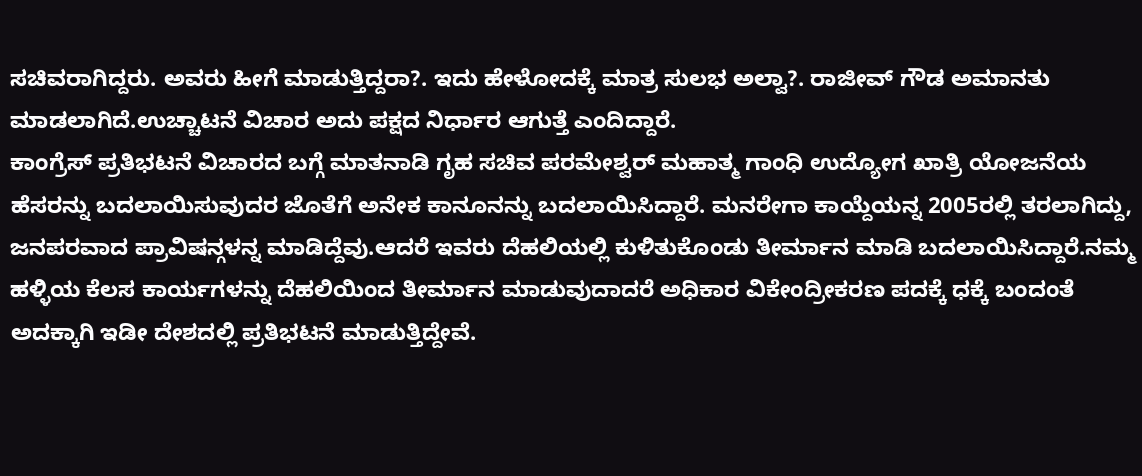ಸಚಿವರಾಗಿದ್ದರು. ಅವರು ಹೀಗೆ ಮಾಡುತ್ತಿದ್ದರಾ?. ಇದು ಹೇಳೋದಕ್ಕೆ ಮಾತ್ರ ಸುಲಭ ಅಲ್ವಾ?. ರಾಜೀವ್ ಗೌಡ ಅಮಾನತು ಮಾಡಲಾಗಿದೆ.ಉಚ್ಚಾಟನೆ ವಿಚಾರ ಅದು ಪಕ್ಷದ ನಿರ್ಧಾರ ಆಗುತ್ತೆ ಎಂದಿದ್ದಾರೆ.
ಕಾಂಗ್ರೆಸ್ ಪ್ರತಿಭಟನೆ ವಿಚಾರದ ಬಗ್ಗೆ ಮಾತನಾಡಿ ಗೃಹ ಸಚಿವ ಪರಮೇಶ್ವರ್ ಮಹಾತ್ಮ ಗಾಂಧಿ ಉದ್ಯೋಗ ಖಾತ್ರಿ ಯೋಜನೆಯ ಹೆಸರನ್ನು ಬದಲಾಯಿಸುವುದರ ಜೊತೆಗೆ ಅನೇಕ ಕಾನೂನನ್ನು ಬದಲಾಯಿಸಿದ್ದಾರೆ. ಮನರೇಗಾ ಕಾಯ್ದೆಯನ್ನ 2005ರಲ್ಲಿ ತರಲಾಗಿದ್ದು, ಜನಪರವಾದ ಪ್ರಾವಿಷನ್ಗಳನ್ನ ಮಾಡಿದ್ದೆವು.ಆದರೆ ಇವರು ದೆಹಲಿಯಲ್ಲಿ ಕುಳಿತುಕೊಂಡು ತೀರ್ಮಾನ ಮಾಡಿ ಬದಲಾಯಿಸಿದ್ದಾರೆ.ನಮ್ಮ ಹಳ್ಳಿಯ ಕೆಲಸ ಕಾರ್ಯಗಳನ್ನು ದೆಹಲಿಯಿಂದ ತೀರ್ಮಾನ ಮಾಡುವುದಾದರೆ ಅಧಿಕಾರ ವಿಕೇಂದ್ರೀಕರಣ ಪದಕ್ಕೆ ಧಕ್ಕೆ ಬಂದಂತೆ ಅದಕ್ಕಾಗಿ ಇಡೀ ದೇಶದಲ್ಲಿ ಪ್ರತಿಭಟನೆ ಮಾಡುತ್ತಿದ್ದೇವೆ.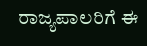ರಾಜ್ಯಪಾಲರಿಗೆ ಈ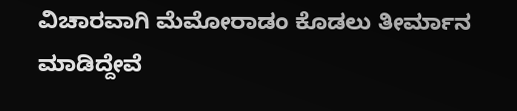ವಿಚಾರವಾಗಿ ಮೆಮೋರಾಡಂ ಕೊಡಲು ತೀರ್ಮಾನ ಮಾಡಿದ್ದೇವೆ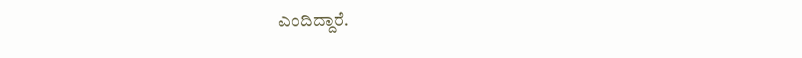ಎಂದಿದ್ದಾರೆ.